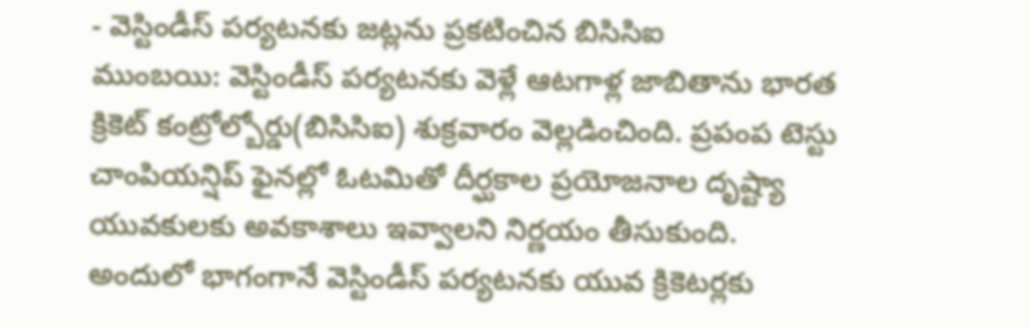- వెస్టిండీస్ పర్యటనకు జట్లను ప్రకటించిన బిసిసిఐ
ముంబయి: వెస్టిండీస్ పర్యటనకు వెళ్లే ఆటగాళ్ల జాబితాను భారత క్రికెట్ కంట్రోల్బోర్డు(బిసిసిఐ) శుక్రవారం వెల్లడించింది. ప్రపంప టెస్టు చాంపియన్షిప్ ఫైనల్లో ఓటమితో దీర్ఘకాల ప్రయోజనాల దృష్ట్యా యువకులకు అవకాశాలు ఇవ్వాలని నిర్ణయం తీసుకుంది. అందులో భాగంగానే వెస్టిండీస్ పర్యటనకు యువ క్రికెటర్లకు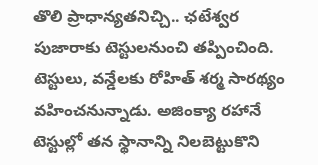తొలి ప్రాధాన్యతనిచ్చి.. ఛటేశ్వర పుజారాకు టెస్టులనుంచి తప్పించింది. టెస్టులు, వన్డేలకు రోహిత్ శర్మ సారథ్యం వహించనున్నాడు. అజింక్యా రహానే టెస్టుల్లో తన స్థానాన్ని నిలబెట్టుకొని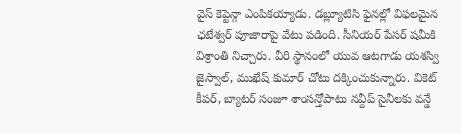వైస్ కెప్టెన్గా ఎంపికయ్యాడు. డబ్ల్యూటిసి ఫైనల్లో విఫలమైన ఛటేశ్వర్ పూజారాపై వేటు పడింది. సీనియర్ పేసర్ షమీకి విశ్రాంతి నిచ్చారు. వీరి స్థానంలో యువ ఆటగాడు యశస్వి జైస్వాల్, ముఖేష్ కుమార్ చోటు దక్కించుకున్నారు. వికెట్ కీపర్, బ్యాటర్ సంజూ శాంసన్తోపాటు నవ్దీప్ సైనీలకు వన్డే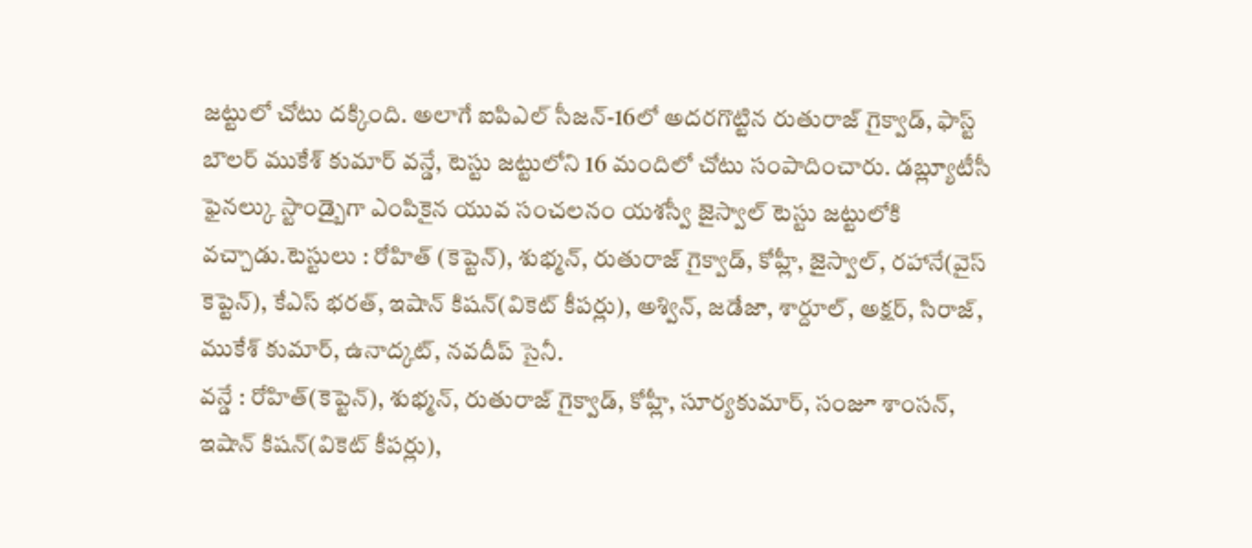జట్టులో చోటు దక్కింది. అలాగే ఐపిఎల్ సీజన్-16లో అదరగొట్టిన రుతురాజ్ గైక్వాడ్, ఫాస్ట్ బౌలర్ ముకేశ్ కుమార్ వన్డే, టెస్టు జట్టులోని 16 మందిలో చోటు సంపాదించారు. డబ్ల్యూటీసీ ఫైనల్కు స్టాండ్బైగా ఎంపికైన యువ సంచలనం యశస్వీ జైస్వాల్ టెస్టు జట్టులోకి వచ్చాడు.టెస్టులు : రోహిత్ (కెప్టెన్), శుభ్మన్, రుతురాజ్ గైక్వాడ్, కోహ్లీ, జైస్వాల్, రహానే(వైస్ కెప్టెన్), కేఎస్ భరత్, ఇషాన్ కిషన్(వికెట్ కీపర్లు), అశ్విన్, జడేజా, శార్దూల్, అక్షర్, సిరాజ్, ముకేశ్ కుమార్, ఉనాద్కట్, నవదీప్ సైనీ.
వన్డే : రోహిత్(కెప్టెన్), శుభ్మన్, రుతురాజ్ గైక్వాడ్, కోహ్లీ, సూర్యకుమార్, సంజూ శాంసన్, ఇషాన్ కిషన్(వికెట్ కీపర్లు),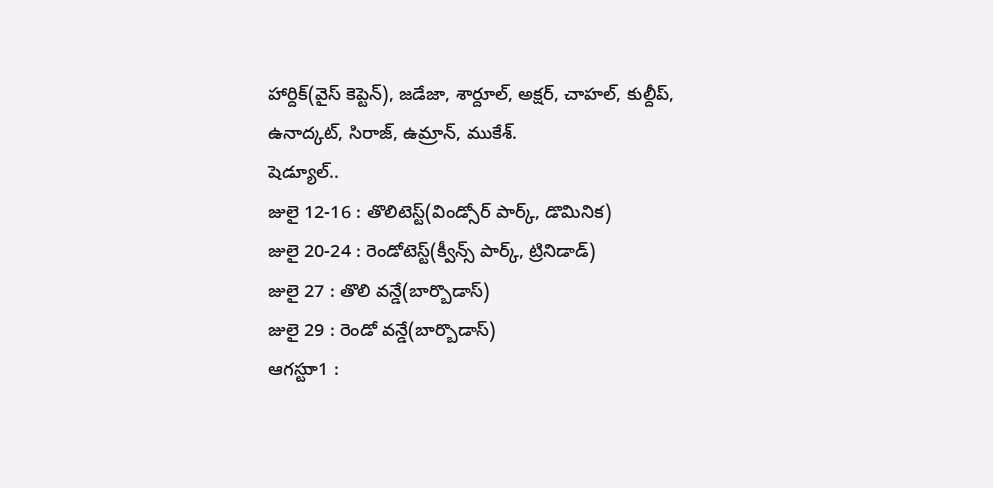హార్దిక్(వైస్ కెప్టెన్), జడేజా, శార్దూల్, అక్షర్, చాహల్, కుల్దీప్, ఉనాద్కట్, సిరాజ్, ఉమ్రాన్, ముకేశ్.
షెడ్యూల్..
జులై 12-16 : తొలిటెస్ట్(విండ్సోర్ పార్క్, డొమినిక)
జులై 20-24 : రెండోటెస్ట్(క్వీన్స్ పార్క్, ట్రినిడాడ్)
జులై 27 : తొలి వన్డే(బార్బొడాస్)
జులై 29 : రెండో వన్డే(బార్బొడాస్)
ఆగస్టుా1 :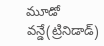మూడో వన్డే(ట్రినిడాడ్)